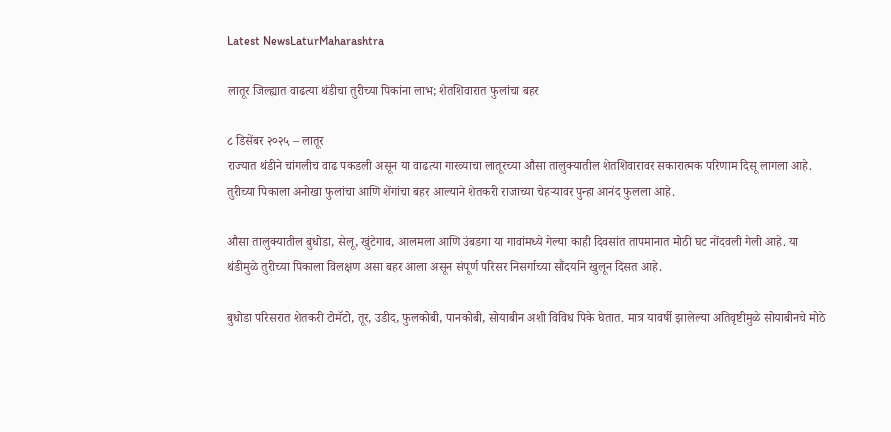Latest NewsLaturMaharashtra

लातूर जिल्ह्यात वाढत्या थंडीचा तुरीच्या पिकांना लाभ; शेतशिवारात फुलांचा बहर

८ डिसेंबर २०२५ – लातूर
राज्यात थंडीने चांगलीच वाढ पकडली असून या वाढत्या गारव्याचा लातूरच्या औसा तालुक्यातील शेतशिवारावर सकारात्मक परिणाम दिसू लागला आहे. तुरीच्या पिकाला अनोखा फुलांचा आणि शेंगांचा बहर आल्याने शेतकरी राजाच्या चेहऱ्यावर पुन्हा आनंद फुलला आहे.

औसा तालुक्यातील बुधोडा, सेलू, खुंटेगाव, आलमला आणि उंबडगा या गावांमध्ये गेल्या काही दिवसांत तापमानात मोठी घट नोंदवली गेली आहे. या थंडीमुळे तुरीच्या पिकाला विलक्षण असा बहर आला असून संपूर्ण परिसर निसर्गाच्या सौंदर्याने खुलून दिसत आहे.

बुधोडा परिसरात शेतकरी टोमॅटो, तूर, उडीद, फुलकोबी, पानकोबी, सोयाबीन अशी विविध पिके घेतात. मात्र यावर्षी झालेल्या अतिवृष्टीमुळे सोयाबीनचे मोठे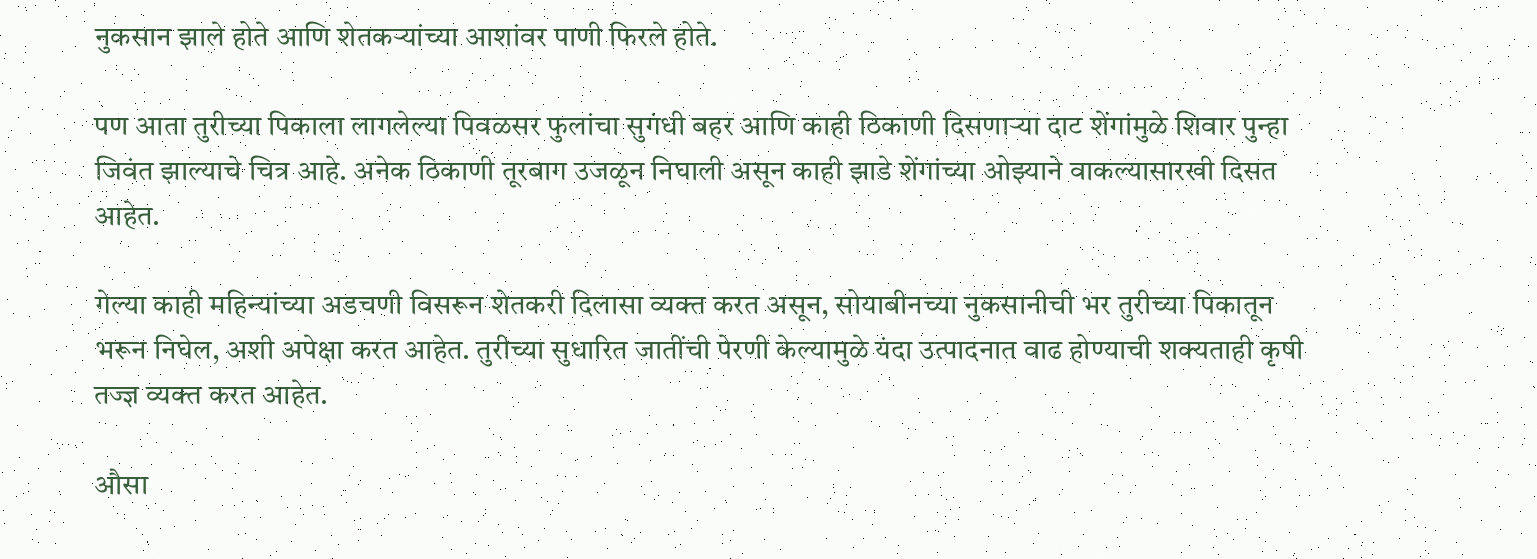नुकसान झाले होते आणि शेतकऱ्यांच्या आशांवर पाणी फिरले होते.

पण आता तुरीच्या पिकाला लागलेल्या पिवळसर फुलांचा सुगंधी बहर आणि काही ठिकाणी दिसणाऱ्या दाट शेंगांमुळे शिवार पुन्हा जिवंत झाल्याचे चित्र आहे. अनेक ठिकाणी तूरबाग उजळून निघाली असून काही झाडे शेंगांच्या ओझ्याने वाकल्यासारखी दिसत आहेत.

गेल्या काही महिन्यांच्या अडचणी विसरून शेतकरी दिलासा व्यक्त करत असून, सोयाबीनच्या नुकसानीची भर तुरीच्या पिकातून भरून निघेल, अशी अपेक्षा करत आहेत. तुरीच्या सुधारित जातींची पेरणी केल्यामुळे यंदा उत्पादनात वाढ होण्याची शक्यताही कृषी तज्ज्ञ व्यक्त करत आहेत.

औसा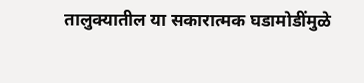तालुक्यातील या सकारात्मक घडामोडींमुळे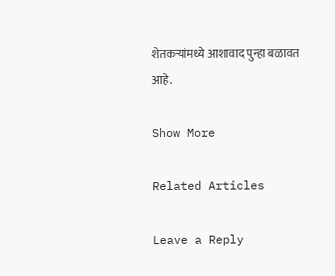शेतकऱ्यांमध्ये आशावाद पुन्हा बळावत आहे.

Show More

Related Articles

Leave a Reply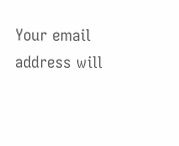Your email address will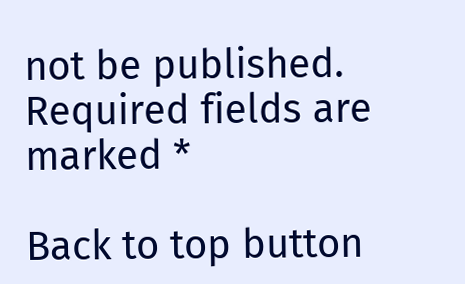not be published. Required fields are marked *

Back to top button